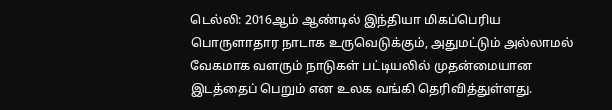டெல்லி: 2016ஆம் ஆண்டில் இந்தியா மிகப்பெரிய பொருளாதார நாடாக உருவெடுக்கும், அதுமட்டும் அல்லாமல் வேகமாக வளரும் நாடுகள் பட்டியலில் முதன்மையான இடத்தைப் பெறும் என உலக வங்கி தெரிவித்துள்ளது.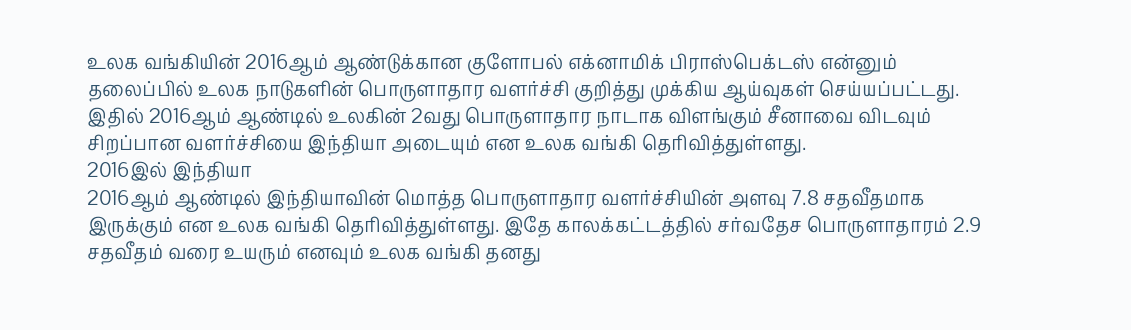உலக வங்கியின் 2016ஆம் ஆண்டுக்கான குளோபல் எக்னாமிக் பிராஸ்பெக்டஸ் என்னும் தலைப்பில் உலக நாடுகளின் பொருளாதார வளர்ச்சி குறித்து முக்கிய ஆய்வுகள் செய்யப்பட்டது.
இதில் 2016ஆம் ஆண்டில் உலகின் 2வது பொருளாதார நாடாக விளங்கும் சீனாவை விடவும் சிறப்பான வளர்ச்சியை இந்தியா அடையும் என உலக வங்கி தெரிவித்துள்ளது.
2016இல் இந்தியா
2016ஆம் ஆண்டில் இந்தியாவின் மொத்த பொருளாதார வளர்ச்சியின் அளவு 7.8 சதவீதமாக இருக்கும் என உலக வங்கி தெரிவித்துள்ளது. இதே காலக்கட்டத்தில் சர்வதேச பொருளாதாரம் 2.9 சதவீதம் வரை உயரும் எனவும் உலக வங்கி தனது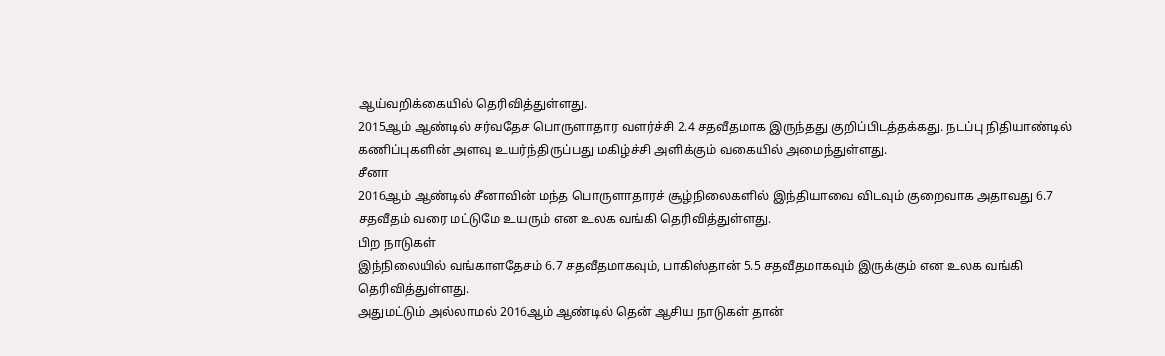ஆய்வறிக்கையில் தெரிவித்துள்ளது.
2015ஆம் ஆண்டில் சர்வதேச பொருளாதார வளர்ச்சி 2.4 சதவீதமாக இருந்தது குறிப்பிடத்தக்கது. நடப்பு நிதியாண்டில் கணிப்புகளின் அளவு உயர்ந்திருப்பது மகிழ்ச்சி அளிக்கும் வகையில் அமைந்துள்ளது.
சீனா
2016ஆம் ஆண்டில் சீனாவின் மந்த பொருளாதாரச் சூழ்நிலைகளில் இந்தியாவை விடவும் குறைவாக அதாவது 6.7 சதவீதம் வரை மட்டுமே உயரும் என உலக வங்கி தெரிவித்துள்ளது.
பிற நாடுகள்
இந்நிலையில் வங்காளதேசம் 6.7 சதவீதமாகவும், பாகிஸ்தான் 5.5 சதவீதமாகவும் இருக்கும் என உலக வங்கி தெரிவித்துள்ளது.
அதுமட்டும் அல்லாமல் 2016ஆம் ஆண்டில் தென் ஆசிய நாடுகள் தான்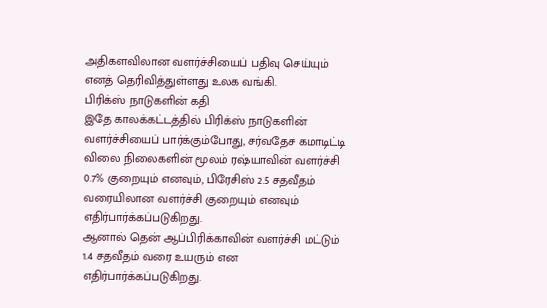அதிகளவிலான வளர்ச்சியைப் பதிவு செய்யும் எனத் தெரிவித்துள்ளது உலக வங்கி.
பிரிக்ஸ் நாடுகளின் கதி
இதே காலக்கட்டத்தில் பிரிக்ஸ் நாடுகளின் வளர்ச்சியைப் பார்க்கும்போது, சர்வதேச கமாடிட்டி விலை நிலைகளின் மூலம் ரஷ்யாவின் வளர்ச்சி 0.7% குறையும் எனவும், பிரேசிஸ் 2.5 சதவீதம் வரையிலான வளர்ச்சி குறையும் எனவும் எதிர்பார்க்கப்படுகிறது.
ஆனால் தென் ஆப்பிரிக்காவின் வளர்ச்சி மட்டும் 1.4 சதவீதம் வரை உயரும் என எதிர்பார்க்கப்படுகிறது.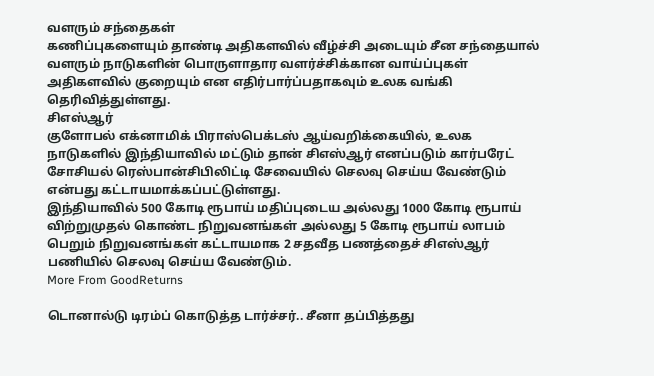வளரும் சந்தைகள்
கணிப்புகளையும் தாண்டி அதிகளவில் வீழ்ச்சி அடையும் சீன சந்தையால் வளரும் நாடுகளின் பொருளாதார வளர்ச்சிக்கான வாய்ப்புகள் அதிகளவில் குறையும் என எதிர்பார்ப்பதாகவும் உலக வங்கி தெரிவித்துள்ளது.
சிஎஸ்ஆர்
குளோபல் எக்னாமிக் பிராஸ்பெக்டஸ் ஆய்வறிக்கையில், உலக நாடுகளில் இந்தியாவில் மட்டும் தான் சிஎஸ்ஆர் எனப்படும் கார்பரேட் சோசியல் ரெஸ்பான்சிபிலிட்டி சேவையில் செலவு செய்ய வேண்டும் என்பது கட்டாயமாக்கப்பட்டுள்ளது.
இந்தியாவில் 500 கோடி ரூபாய் மதிப்புடைய அல்லது 1000 கோடி ரூபாய் விற்றுமுதல் கொண்ட நிறுவனங்கள் அல்லது 5 கோடி ரூபாய் லாபம் பெறும் நிறுவனங்கள் கட்டாயமாக 2 சதவீத பணத்தைச் சிஎஸ்ஆர் பணியில் செலவு செய்ய வேண்டும்.
More From GoodReturns

டொனால்டு டிரம்ப் கொடுத்த டார்ச்சர்.. சீனா தப்பித்தது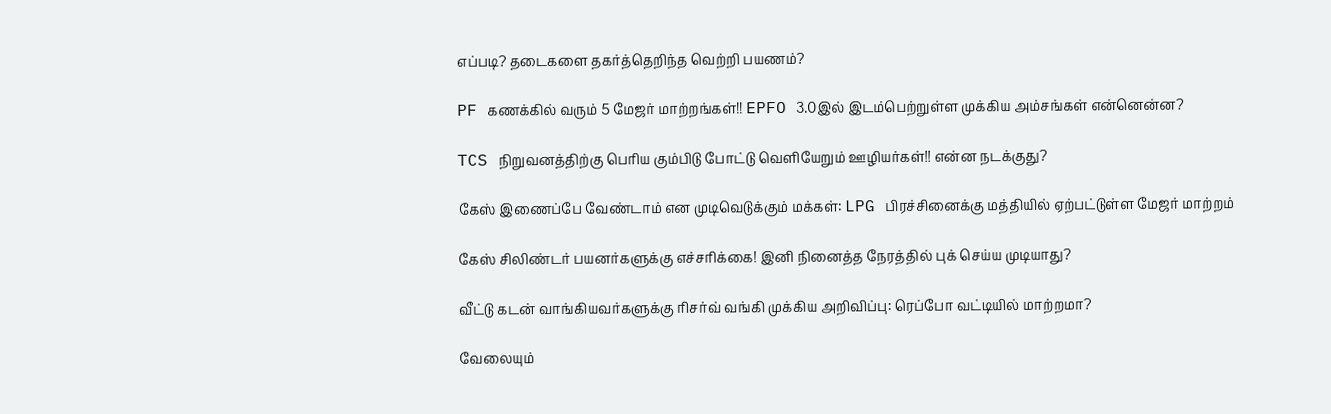எப்படி? தடைகளை தகர்த்தெறிந்த வெற்றி பயணம்?

PF கணக்கில் வரும் 5 மேஜர் மாற்றங்கள்!! EPFO 3.0இல் இடம்பெற்றுள்ள முக்கிய அம்சங்கள் என்னென்ன?

TCS நிறுவனத்திற்கு பெரிய கும்பிடு போட்டு வெளியேறும் ஊழியர்கள்!! என்ன நடக்குது?

கேஸ் இணைப்பே வேண்டாம் என முடிவெடுக்கும் மக்கள்: LPG பிரச்சினைக்கு மத்தியில் ஏற்பட்டுள்ள மேஜர் மாற்றம்

கேஸ் சிலிண்டர் பயனர்களுக்கு எச்சரிக்கை! இனி நினைத்த நேரத்தில் புக் செய்ய முடியாது?

வீட்டு கடன் வாங்கியவர்களுக்கு ரிசர்வ் வங்கி முக்கிய அறிவிப்பு: ரெப்போ வட்டியில் மாற்றமா?

வேலையும்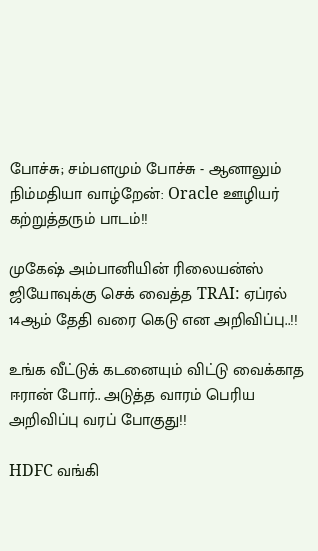போச்சு; சம்பளமும் போச்சு - ஆனாலும் நிம்மதியா வாழ்றேன்: Oracle ஊழியர் கற்றுத்தரும் பாடம்!!

முகேஷ் அம்பானியின் ரிலையன்ஸ் ஜியோவுக்கு செக் வைத்த TRAI: ஏப்ரல் 14ஆம் தேதி வரை கெடு என அறிவிப்பு..!!

உங்க வீட்டுக் கடனையும் விட்டு வைக்காத ஈரான் போர்.. அடுத்த வாரம் பெரிய அறிவிப்பு வரப் போகுது!!

HDFC வங்கி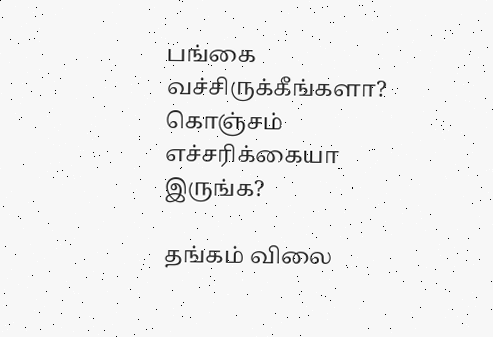பங்கை வச்சிருக்கீங்களா? கொஞ்சம் எச்சரிக்கையா இருங்க?

தங்கம் விலை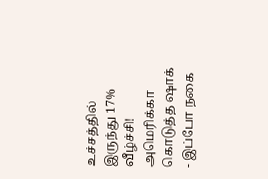உச்சத்தில் இருந்து 17% வீழ்ச்சி! அமெரிக்கா கொடுத்த ஷாக் - இப்போ நகை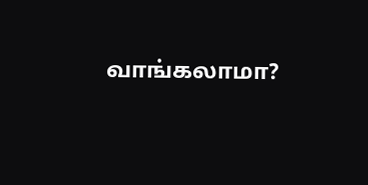வாங்கலாமா?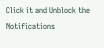Click it and Unblock the Notifications